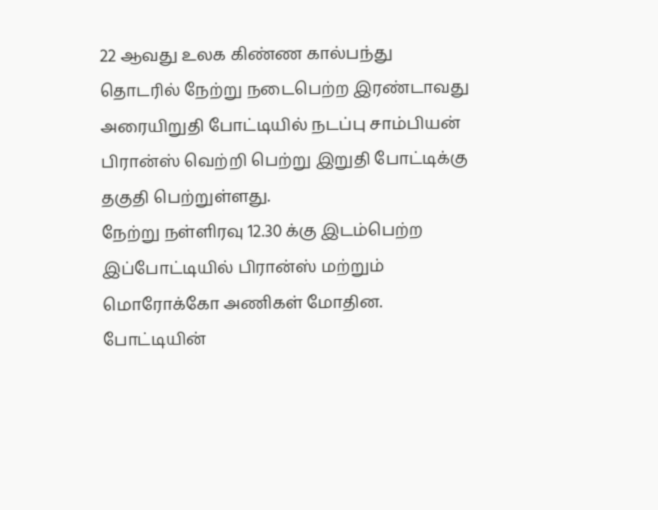22 ஆவது உலக கிண்ண கால்பந்து தொடரில் நேற்று நடைபெற்ற இரண்டாவது அரையிறுதி போட்டியில் நடப்பு சாம்பியன் பிரான்ஸ் வெற்றி பெற்று இறுதி போட்டிக்கு தகுதி பெற்றுள்ளது.
நேற்று நள்ளிரவு 12.30 க்கு இடம்பெற்ற இப்போட்டியில் பிரான்ஸ் மற்றும் மொரோக்கோ அணிகள் மோதின.
போட்டியின்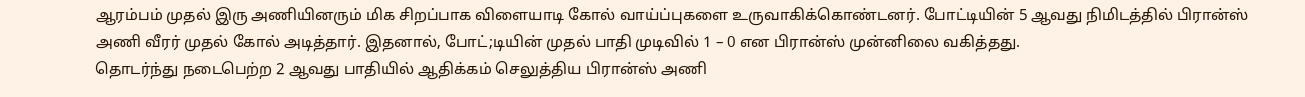ஆரம்பம் முதல் இரு அணியினரும் மிக சிறப்பாக விளையாடி கோல் வாய்ப்புகளை உருவாகிக்கொண்டனர். போட்டியின் 5 ஆவது நிமிடத்தில் பிரான்ஸ் அணி வீரர் முதல் கோல் அடித்தார். இதனால், போட்;டியின் முதல் பாதி முடிவில் 1 – 0 என பிரான்ஸ் முன்னிலை வகித்தது.
தொடர்ந்து நடைபெற்ற 2 ஆவது பாதியில் ஆதிக்கம் செலுத்திய பிரான்ஸ் அணி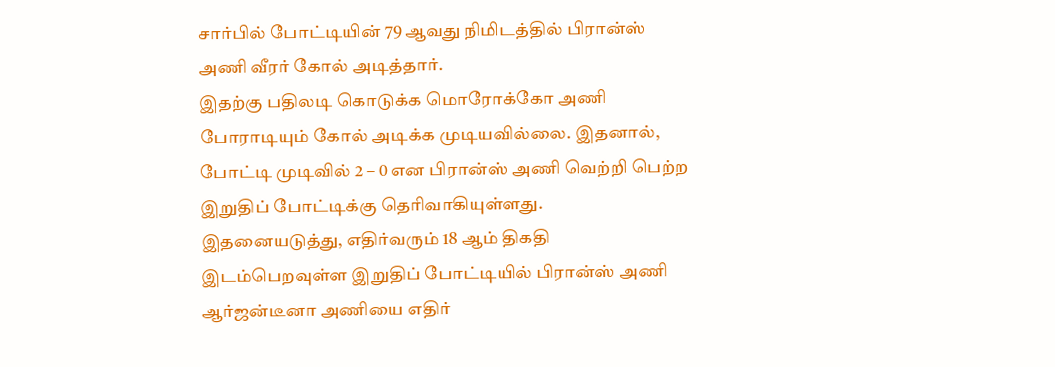சார்பில் போட்டியின் 79 ஆவது நிமிடத்தில் பிரான்ஸ் அணி வீரர் கோல் அடித்தார்.
இதற்கு பதிலடி கொடுக்க மொரோக்கோ அணி போராடியும் கோல் அடிக்க முடியவில்லை. இதனால், போட்டி முடிவில் 2 – 0 என பிரான்ஸ் அணி வெற்றி பெற்ற இறுதிப் போட்டிக்கு தெரிவாகியுள்ளது.
இதனையடுத்து, எதிர்வரும் 18 ஆம் திகதி இடம்பெறவுள்ள இறுதிப் போட்டியில் பிரான்ஸ் அணி ஆர்ஜன்டீனா அணியை எதிர்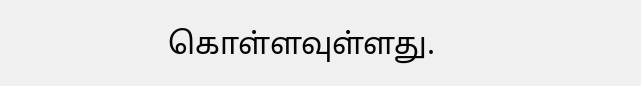கொள்ளவுள்ளது.